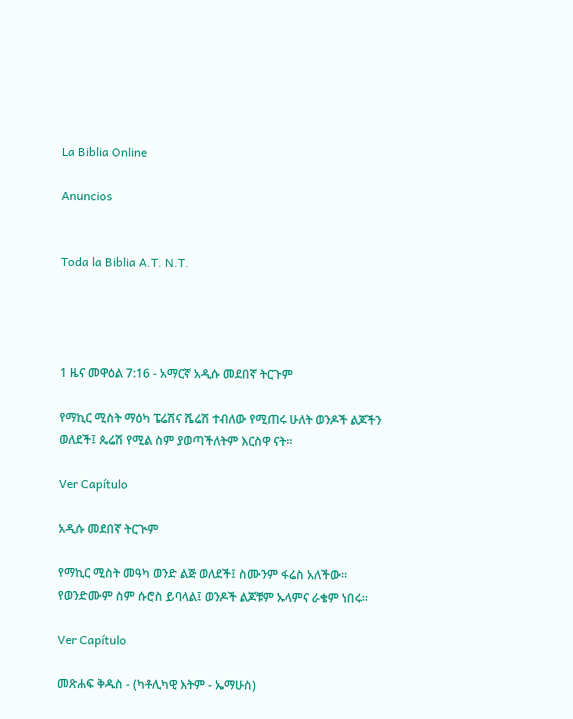La Biblia Online

Anuncios


Toda la Biblia A.T. N.T.




1 ዜና መዋዕል 7:16 - አማርኛ አዲሱ መደበኛ ትርጉም

የማኪር ሚስት ማዕካ ፔሬሽና ሼሬሽ ተብለው የሚጠሩ ሁለት ወንዶች ልጆችን ወለደች፤ ጴሬሽ የሚል ስም ያወጣችለትም እርስዋ ናት።

Ver Capítulo

አዲሱ መደበኛ ትርጒም

የማኪር ሚስት መዓካ ወንድ ልጅ ወለደች፤ ስሙንም ፋሬስ አለችው። የወንድሙም ስም ሱሮስ ይባላል፤ ወንዶች ልጆቹም ኡላምና ራቄም ነበሩ።

Ver Capítulo

መጽሐፍ ቅዱስ - (ካቶሊካዊ እትም - ኤማሁስ)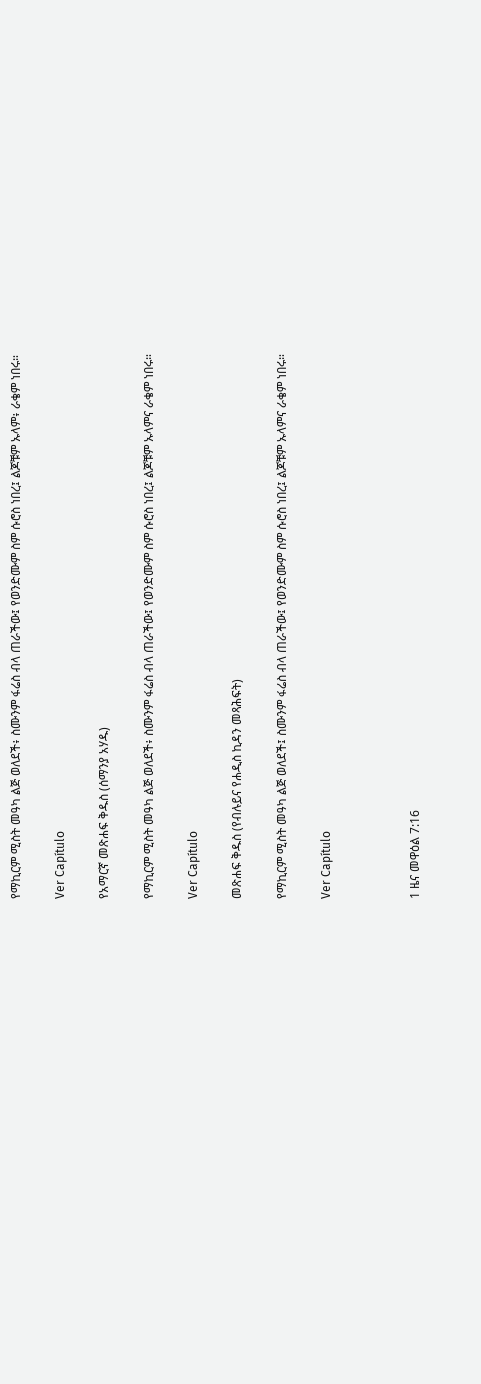የማኪርም ሚስት መዓካ ልጅ ወለደች፥ ስሙንም ፋሬስ ብላ ጠራችው፤ የወንድሙም ስም ሱሮስ ነበረ፤ ልጆቹም ኡላም፥ ራቄም ነበሩ።

Ver Capítulo

የአማርኛ መጽሐፍ ቅዱስ (ሰማንያ አሃዱ)

የማኪርም ሚስት መዓካ ልጅ ወለደች፥ ስሙንም ፋሬስ ብላ ጠራችው፤ የወንድሙም ስም ሱሮስ ነበረ፤ ልጆቹም ኡላምና ራቄም ነበሩ።

Ver Capítulo

መጽሐፍ ቅዱስ (የብሉይና የሐዲስ ኪዳን መጻሕፍት)

የማኪርም ሚስት መዓካ ልጅ ወለደች፤ ስሙንም ፋሬስ ብላ ጠራችው፤ የወንድሙም ስም ሱሮስ ነበረ፤ ልጆቹም ኡላምና ራቄም ነበሩ።

Ver Capítulo



1 ዜና መዋዕል 7:16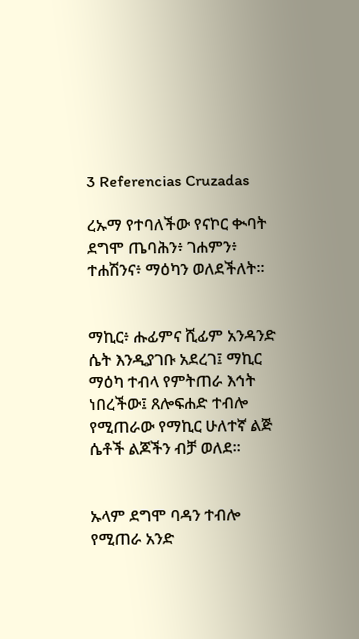3 Referencias Cruzadas

ረኡማ የተባለችው የናኮር ቊባት ደግሞ ጤባሕን፥ ገሐምን፥ ተሐሽንና፥ ማዕካን ወለደችለት።


ማኪር፥ ሑፊምና ሺፊም አንዳንድ ሴት እንዲያገቡ አደረገ፤ ማኪር ማዕካ ተብላ የምትጠራ እኅት ነበረችው፤ ጸሎፍሐድ ተብሎ የሚጠራው የማኪር ሁለተኛ ልጅ ሴቶች ልጆችን ብቻ ወለደ።


ኡላም ደግሞ ባዳን ተብሎ የሚጠራ አንድ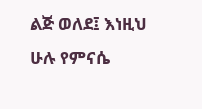ልጅ ወለደ፤ እነዚህ ሁሉ የምናሴ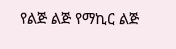የልጅ ልጅ የማኪር ልጅ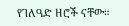የገለዓድ ዘሮች ናቸው።